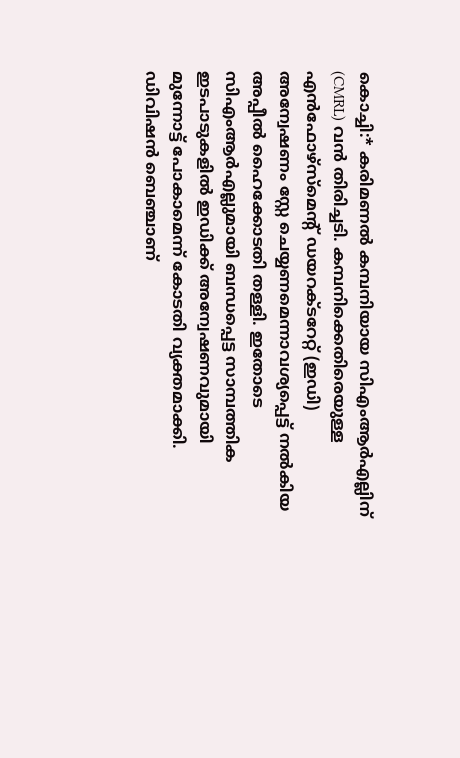കൊച്ചി:* കരിമണൽ കമ്പനിയായ സിഎംആർഎല്ലിന് (CMRL) വൻ തിരിച്ചടി. കമ്പനിക്കെതിരെയുള്ള എൻഫോഴ്സ്മെന്റ് ഡയറക്ടറേറ്റ് (ഇഡി) അന്വേഷണം സ്റ്റേ ചെയ്യണമെന്നാവശ്യപ്പെട്ട് നൽകിയ അപ്പീൽ ഹൈക്കോടതി തള്ളി. ഇതോടെ സിഎംആർഎല്ലുമായി ബന്ധപ്പെട്ട സാമ്പത്തിക ഇടപാടുകളിൽ ഇഡിക്ക് അന്വേഷണവുമായി മുന്നോട്ട് പോകാമെന്ന് കോടതി വ്യക്തമാക്കി.
ഡിവിഷൻ ബെഞ്ചാണ്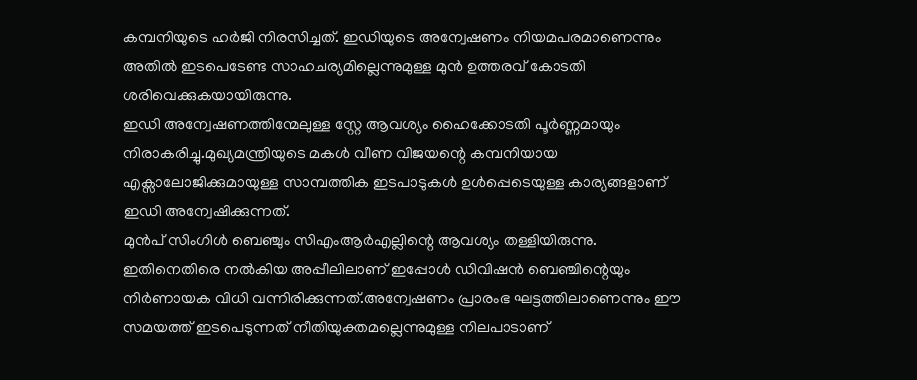കമ്പനിയുടെ ഹർജി നിരസിച്ചത്. ഇഡിയുടെ അന്വേഷണം നിയമപരമാണെന്നും അതിൽ ഇടപെടേണ്ട സാഹചര്യമില്ലെന്നുമുള്ള മുൻ ഉത്തരവ് കോടതി ശരിവെക്കുകയായിരുന്നു.
ഇഡി അന്വേഷണത്തിന്മേലുള്ള സ്റ്റേ ആവശ്യം ഹൈക്കോടതി പൂർണ്ണമായും നിരാകരിച്ചു.മുഖ്യമന്ത്രിയുടെ മകൾ വീണ വിജയന്റെ കമ്പനിയായ എക്സാലോജിക്കുമായുള്ള സാമ്പത്തിക ഇടപാടുകൾ ഉൾപ്പെടെയുള്ള കാര്യങ്ങളാണ് ഇഡി അന്വേഷിക്കുന്നത്.
മുൻപ് സിംഗിൾ ബെഞ്ചും സിഎംആർഎല്ലിന്റെ ആവശ്യം തള്ളിയിരുന്നു. ഇതിനെതിരെ നൽകിയ അപ്പീലിലാണ് ഇപ്പോൾ ഡിവിഷൻ ബെഞ്ചിന്റെയും നിർണായക വിധി വന്നിരിക്കുന്നത്.അന്വേഷണം പ്രാരംഭ ഘട്ടത്തിലാണെന്നും ഈ സമയത്ത് ഇടപെടുന്നത് നീതിയുക്തമല്ലെന്നുമുള്ള നിലപാടാണ്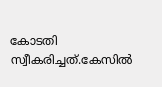കോടതി സ്വീകരിച്ചത്.കേസിൽ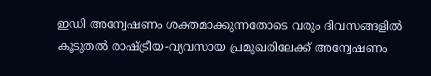ഇഡി അന്വേഷണം ശക്തമാക്കുന്നതോടെ വരും ദിവസങ്ങളിൽ കൂടുതൽ രാഷ്ട്രീയ-വ്യവസായ പ്രമുഖരിലേക്ക് അന്വേഷണം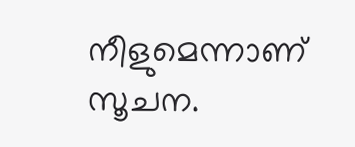നീളുമെന്നാണ് സൂചന.